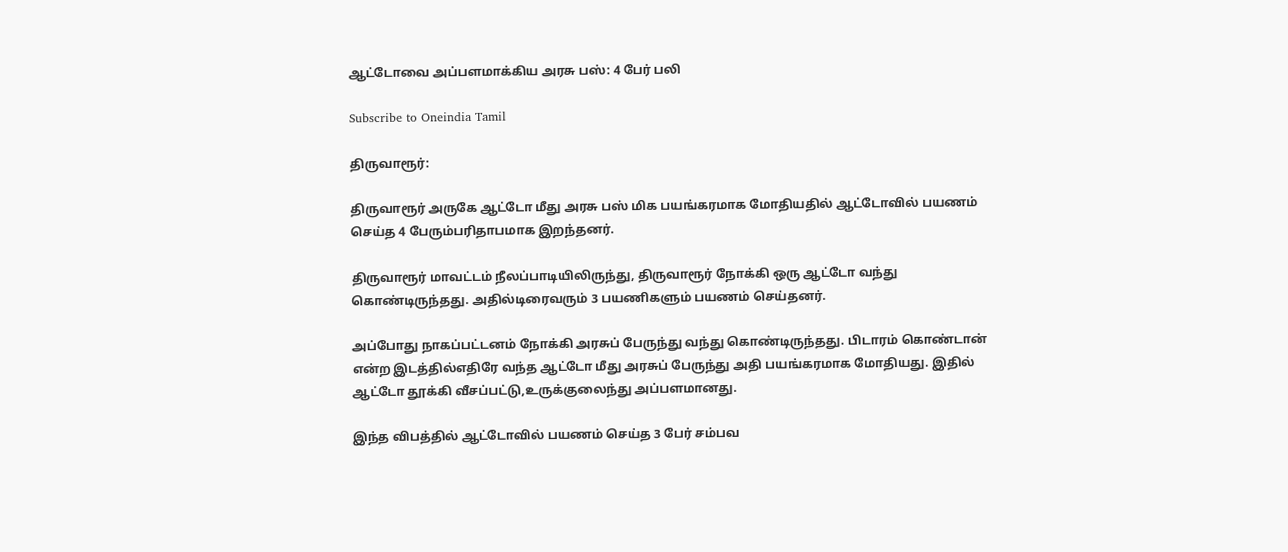ஆட்டோவை அப்பளமாக்கிய அரசு பஸ்: 4 பேர் பலி

Subscribe to Oneindia Tamil

திருவாரூர்:

திருவாரூர் அருகே ஆட்டோ மீது அரசு பஸ் மிக பயங்கரமாக மோதியதில் ஆட்டோவில் பயணம் செய்த 4 பேரும்பரிதாபமாக இறந்தனர்.

திருவாரூர் மாவட்டம் நீலப்பாடியிலிருந்து, திருவாரூர் நோக்கி ஒரு ஆட்டோ வந்து கொண்டிருந்தது. அதில்டிரைவரும் 3 பயணிகளும் பயணம் செய்தனர்.

அப்போது நாகப்பட்டனம் நோக்கி அரசுப் பேருந்து வந்து கொண்டிருந்தது. பிடாரம் கொண்டான் என்ற இடத்தில்எதிரே வந்த ஆட்டோ மீது அரசுப் பேருந்து அதி பயங்கரமாக மோதியது. இதில் ஆட்டோ தூக்கி வீசப்பட்டு,உருக்குலைந்து அப்பளமானது.

இந்த விபத்தில் ஆட்டோவில் பயணம் செய்த 3 பேர் சம்பவ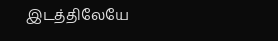இடத்திலேயே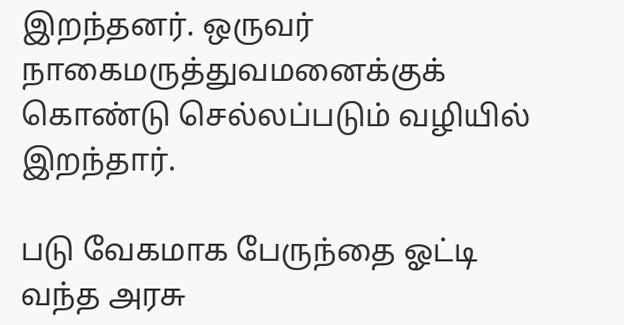இறந்தனர். ஒருவர் நாகைமருத்துவமனைக்குக் கொண்டு செல்லப்படும் வழியில் இறந்தார்.

படு வேகமாக பேருந்தை ஓட்டி வந்த அரசு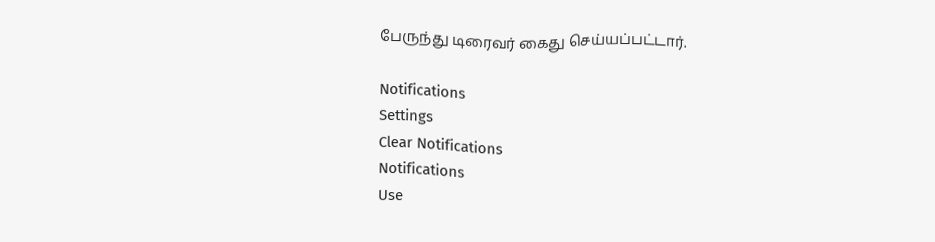பேருந்து டிரைவர் கைது செய்யப்பட்டார்.

Notifications
Settings
Clear Notifications
Notifications
Use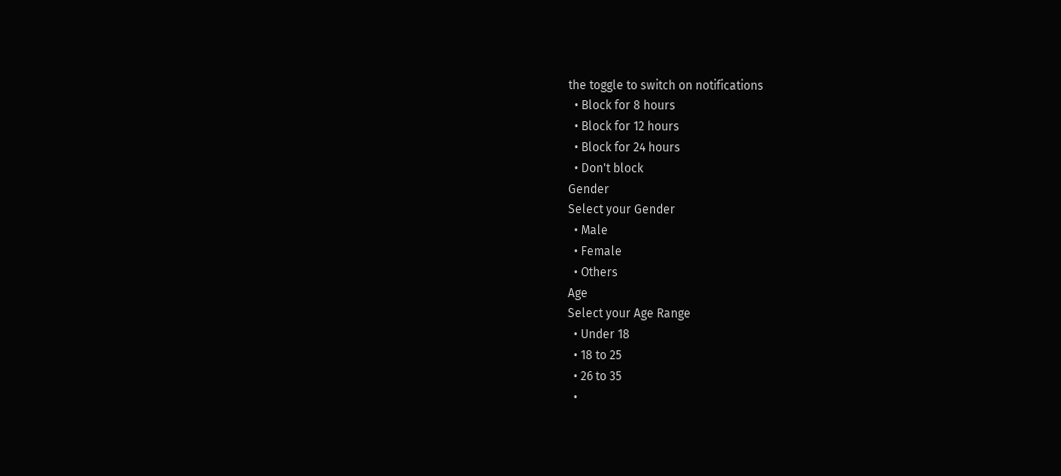the toggle to switch on notifications
  • Block for 8 hours
  • Block for 12 hours
  • Block for 24 hours
  • Don't block
Gender
Select your Gender
  • Male
  • Female
  • Others
Age
Select your Age Range
  • Under 18
  • 18 to 25
  • 26 to 35
  •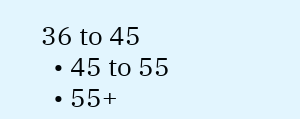36 to 45
  • 45 to 55
  • 55+